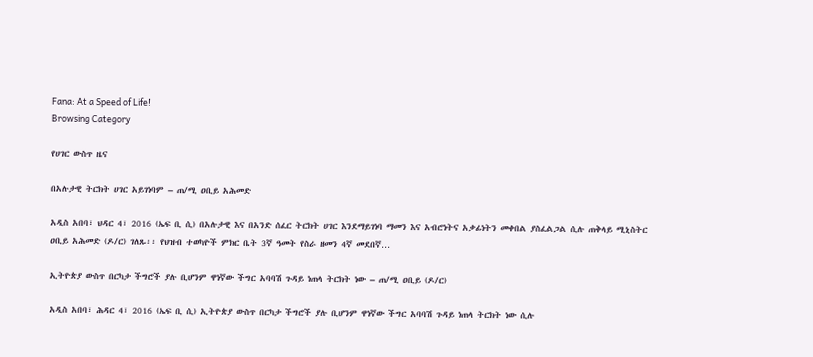Fana: At a Speed of Life!
Browsing Category

የሀገር ውስጥ ዜና

በአሉታዊ ትርክት ሀገር አይገነባም – ጠ/ሚ ዐቢይ አሕመድ

አዲስ አበባ፣ ህዳር 4፣ 2016 (ኤፍ ቢ ሲ) በአሉታዊ እና በአንድ ሰፈር ትርክት ሀገር እንደማይገነባ ማመን እና አብሮነትና አቃፊነትን መቀበል ያስፈልጋል ሲሉ ጠቅላይ ሚኒስትር ዐቢይ አሕመድ (ዶ/ር) ገለጹ፡፡ የህዝብ ተወካዮች ምክር ቤት 3ኛ ዓመት የስራ ዘመን 4ኛ መደበኛ…

ኢትዮጵያ ውስጥ በርካታ ችግሮች ያሉ ቢሆንም ዋነኛው ችግር አባባሽ ጉዳይ ነጠላ ትርክት ነው – ጠ/ሚ ዐቢይ (ዶ/ር)

አዲስ አበባ፣ ሕዳር 4፣ 2016 (ኤፍ ቢ ሲ) ኢትዮጵያ ውስጥ በርካታ ችግሮች ያሉ ቢሆንም ዋነኛው ችግር አባባሽ ጉዳይ ነጠላ ትርክት ነው ሲሉ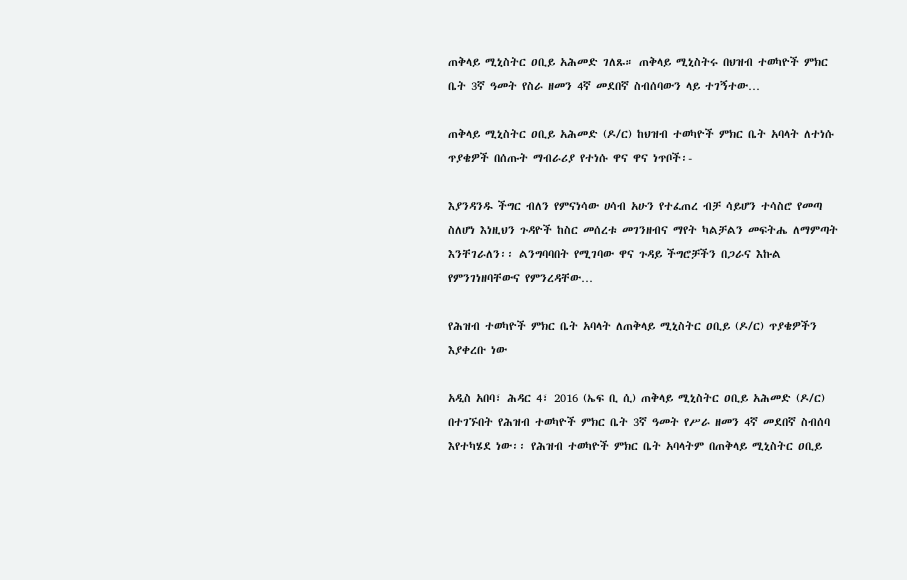ጠቅላይ ሚኒስትር ዐቢይ አሕመድ ገለጹ። ጠቅላይ ሚኒስትሩ በህዝብ ተወካዮች ምክር ቤት 3ኛ ዓመት የስራ ዘመን 4ኛ መደበኛ ስብሰባውን ላይ ተገኝተው…

ጠቅላይ ሚኒስትር ዐቢይ አሕመድ (ዶ/ር) ከህዝብ ተወካዮች ምክር ቤት አባላት ለተነሱ ጥያቄዎች በሰጡት ማብራሪያ የተነሱ ዋና ዋና ነጥቦች፡-

እያንዳንዱ ችግር ብለን የምናነሳው ሀሳብ አሁን የተፈጠረ ብቻ ሳይሆን ተሳስሮ የመጣ ስለሆነ እነዚህን ጉዳዮች ከስር መሰረቱ መገንዘብና ማየት ካልቻልን መፍትሔ ለማምጣት እንቸገራለን፡፡ ልንግባባበት የሚገባው ዋና ጉዳይ ችግሮቻችን በጋራና እኩል የምንገነዘባቸውና የምንረዳቸው…

የሕዝብ ተወካዮች ምክር ቤት አባላት ለጠቅላይ ሚኒስትር ዐቢይ (ዶ/ር) ጥያቄዎችን እያቀረቡ ነው

አዲስ አበባ፣ ሕዳር 4፣ 2016 (ኤፍ ቢ ሲ) ጠቅላይ ሚኒስትር ዐቢይ አሕመድ (ዶ/ር) በተገኙበት የሕዝብ ተወካዮች ምክር ቤት 3ኛ ዓመት የሥራ ዘመን 4ኛ መደበኛ ስብሰባ እየተካሄደ ነው፡፡ የሕዝብ ተወካዮች ምክር ቤት አባላትም በጠቅላይ ሚኒስትር ዐቢይ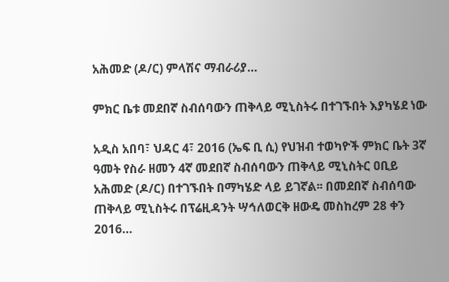አሕመድ (ዶ/ር) ምላሽና ማብራሪያ…

ምክር ቤቱ መደበኛ ስብሰባውን ጠቅላይ ሚኒስትሩ በተገኙበት እያካሄደ ነው

አዲስ አበባ፣ ህዳር 4፣ 2016 (ኤፍ ቢ ሲ) የህዝብ ተወካዮች ምክር ቤት 3ኛ ዓመት የስራ ዘመን 4ኛ መደበኛ ስብሰባውን ጠቅላይ ሚኒስትር ዐቢይ አሕመድ (ዶ/ር) በተገኙበት በማካሄድ ላይ ይገኛል፡፡ በመደበኛ ስብሰባው ጠቅላይ ሚኒስትሩ በፕሬዚዳንት ሣኅለወርቅ ዘውዴ መስከረም 28 ቀን 2016…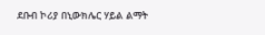ደቡብ ኮሪያ በኒውክሌር ሃይል ልማት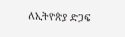ለኢትዮጵያ ድጋፍ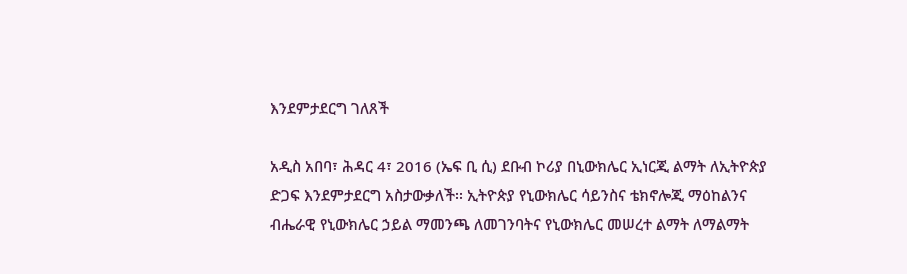እንደምታደርግ ገለጸች

አዲስ አበባ፣ ሕዳር 4፣ 2016 (ኤፍ ቢ ሲ) ደቡብ ኮሪያ በኒውክሌር ኢነርጂ ልማት ለኢትዮጵያ ድጋፍ እንደምታደርግ አስታውቃለች፡፡ ኢትዮጵያ የኒውክሌር ሳይንስና ቴክኖሎጂ ማዕከልንና ብሔራዊ የኒውክሌር ኃይል ማመንጫ ለመገንባትና የኒውክሌር መሠረተ ልማት ለማልማት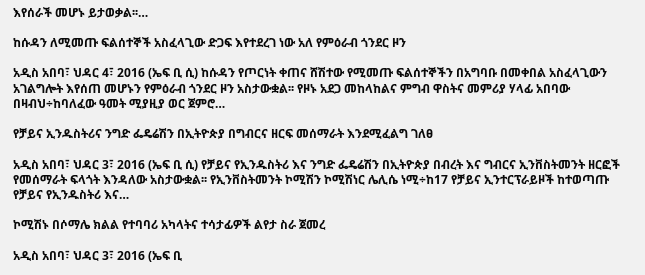እየሰራች መሆኑ ይታወቃል፡፡…

ከሱዳን ለሚመጡ ፍልሰተኞች አስፈላጊው ድጋፍ እየተደረገ ነው አለ የምዕራብ ጎንደር ዞን

አዲስ አበባ፣ ህዳር 4፣ 2016 (ኤፍ ቢ ሲ) ከሱዳን የጦርነት ቀጠና ሸሽተው የሚመጡ ፍልሰተኞችን በአግባቡ በመቀበል አስፈላጊውን አገልግሎት እየሰጠ መሆኑን የምዕራብ ጎንደር ዞን አስታውቋል፡፡ የዞኑ አደጋ መከላከልና ምግብ ዋስትና መምሪያ ሃላፊ አበባው በዛብህ÷ከባለፈው ዓመት ሚያዚያ ወር ጀምሮ…

የቻይና ኢንዱስትሪና ንግድ ፌዴሬሽን በኢትዮጵያ በግብርና ዘርፍ መሰማራት እንደሚፈልግ ገለፀ

አዲስ አበባ፣ ህዳር 3፣ 2016 (ኤፍ ቢ ሲ) የቻይና የኢንዱስትሪ እና ንግድ ፌዴሬሽን በኢትዮጵያ በብረት እና ግብርና ኢንቨስትመንት ዘርፎች የመሰማራት ፍላጎት እንዳለው አስታውቋል፡፡ የኢንቨስትመንት ኮሚሽን ኮሚሽነር ሌሊሴ ነሚ÷ከ17 የቻይና ኢንተርፕራይዞች ከተወጣጡ የቻይና የኢንዱስትሪ እና…

ኮሚሽኑ በሶማሌ ክልል የተባባሪ አካላትና ተሳታፊዎች ልየታ ስራ ጀመረ

አዲስ አበባ፣ ህዳር 3፣ 2016 (ኤፍ ቢ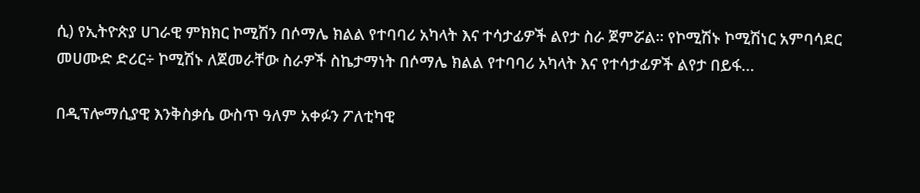ሲ) የኢትዮጵያ ሀገራዊ ምክክር ኮሚሽን በሶማሌ ክልል የተባባሪ አካላት እና ተሳታፊዎች ልየታ ስራ ጀምሯል። የኮሚሽኑ ኮሚሽነር አምባሳደር መሀሙድ ድሪር÷ ኮሚሽኑ ለጀመራቸው ስራዎች ስኬታማነት በሶማሌ ክልል የተባባሪ አካላት እና የተሳታፊዎች ልየታ በይፋ…

በዲፕሎማሲያዊ እንቅስቃሴ ውስጥ ዓለም አቀፉን ፖለቲካዊ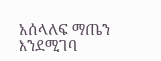አሰላለፍ ማጤን እንደሚገባ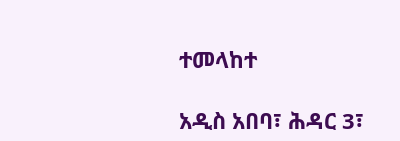ተመላከተ

አዲስ አበባ፣ ሕዳር 3፣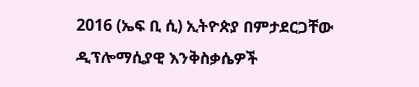2016 (ኤፍ ቢ ሲ) ኢትዮጵያ በምታደርጋቸው ዲፕሎማሲያዊ እንቅስቃሴዎች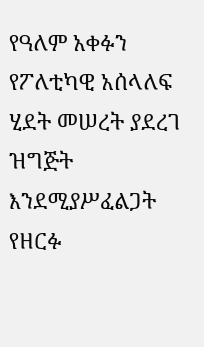የዓለም አቀፉን የፖለቲካዊ አሰላለፍ ሂደት መሠረት ያደረገ ዝግጅት እንደሚያሥፈልጋት የዘርፉ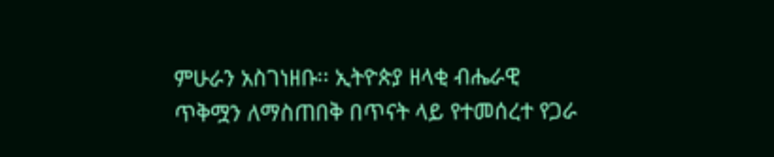ምሁራን አስገነዘቡ፡፡ ኢትዮጵያ ዘላቂ ብሔራዊ ጥቅሟን ለማስጠበቅ በጥናት ላይ የተመሰረተ የጋራ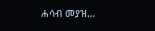ሐሳብ መያዝ…